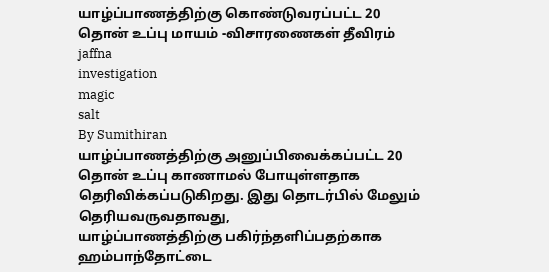யாழ்ப்பாணத்திற்கு கொண்டுவரப்பட்ட 20 தொன் உப்பு மாயம் -விசாரணைகள் தீவிரம்
jaffna
investigation
magic
salt
By Sumithiran
யாழ்ப்பாணத்திற்கு அனுப்பிவைக்கப்பட்ட 20 தொன் உப்பு காணாமல் போயுள்ளதாக தெரிவிக்கப்படுகிறது. இது தொடர்பில் மேலும் தெரியவருவதாவது,
யாழ்ப்பாணத்திற்கு பகிர்ந்தளிப்பதற்காக ஹம்பாந்தோட்டை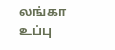லங்கா உப்பு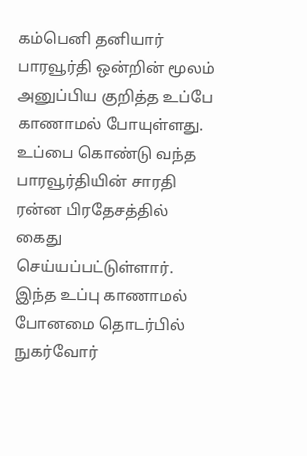கம்பெனி தனியார் பாரவூர்தி ஒன்றின் மூலம் அனுப்பிய குறித்த உப்பே காணாமல் போயுள்ளது.
உப்பை கொண்டு வந்த பாரவூர்தியின் சாரதி ரன்ன பிரதேசத்தில் கைது செய்யப்பட்டுள்ளார்.
இந்த உப்பு காணாமல் போனமை தொடர்பில் நுகர்வோர்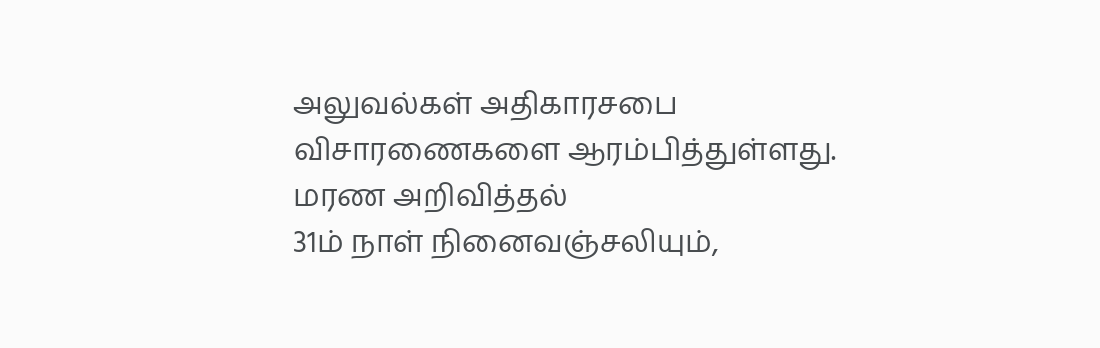அலுவல்கள் அதிகாரசபை விசாரணைகளை ஆரம்பித்துள்ளது.
மரண அறிவித்தல்
31ம் நாள் நினைவஞ்சலியும்,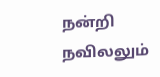நன்றி நவிலலும்